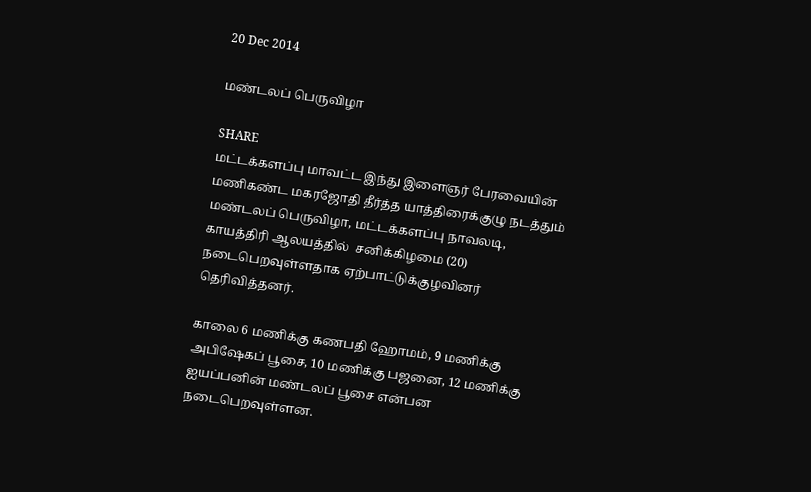20 Dec 2014

மண்டலப் பெருவிழா

SHARE
மட்டக்களப்பு மாவட்ட இந்து இளைஞர் பேரவையின் மணிகண்ட மகரஜோதி தீர்த்த யாத்திரைக்குழு நடத்தும் மண்டலப் பெருவிழா, மட்டக்களப்பு நாவலடி, காயத்திரி ஆலயத்தில்  சனிக்கிழமை (20) நடைபெறவுள்ளதாக ஏற்பாட்டுக்குழவினர் தெரிவித்தனர்.

காலை 6 மணிக்கு கணபதி ஹோமம், 9 மணிக்கு அபிஷேகப் பூசை, 10 மணிக்கு பஜனை, 12 மணிக்கு ஐயப்பனின் மண்டலப் பூசை என்பன நடைபெறவுள்ளன.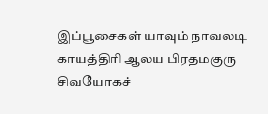இப்பூசைகள் யாவும் நாவலடி காயத்திரி ஆலய பிரதமகுரு சிவயோகச்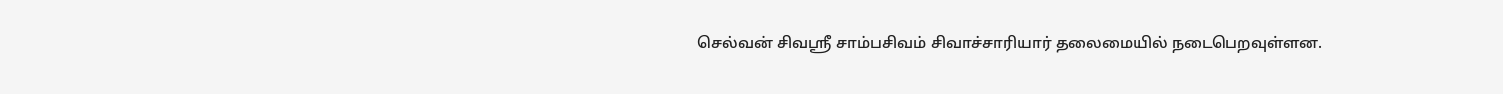செல்வன் சிவஸ்ரீ சாம்பசிவம் சிவாச்சாரியார் தலைமையில் நடைபெறவுள்ளன.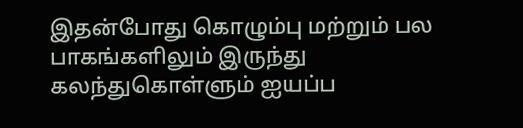இதன்போது கொழும்பு மற்றும் பல பாகங்களிலும் இருந்து கலந்துகொள்ளும் ஐயப்ப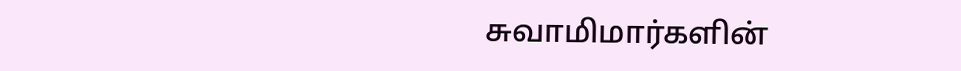சுவாமிமார்களின்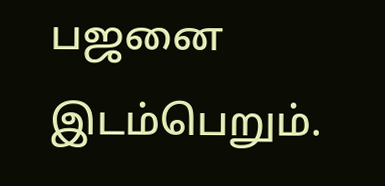பஜனை இடம்பெறும்.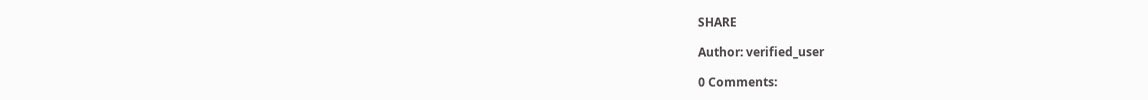SHARE

Author: verified_user

0 Comments: